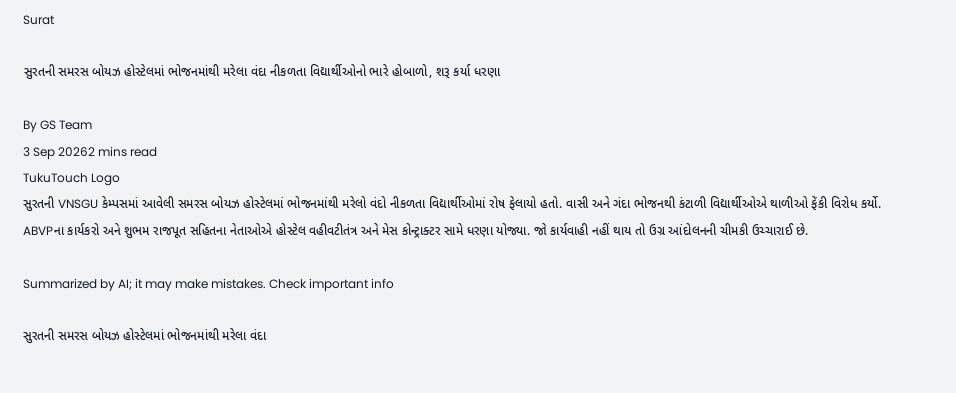Surat

સુરતની સમરસ બોયઝ હોસ્ટેલમાં ભોજનમાંથી મરેલા વંદા નીકળતા વિદ્યાર્થીઓનો ભારે હોબાળો, શરૂ કર્યા ધરણા

By GS Team
3 Sep 20262 mins read
TukuTouch Logo
સુરતની VNSGU કેમ્પસમાં આવેલી સમરસ બોયઝ હોસ્ટેલમાં ભોજનમાંથી મરેલો વંદો નીકળતા વિદ્યાર્થીઓમાં રોષ ફેલાયો હતો. વાસી અને ગંદા ભોજનથી કંટાળી વિદ્યાર્થીઓએ થાળીઓ ફેંકી વિરોધ કર્યો. ABVPના કાર્યકરો અને શુભમ રાજપૂત સહિતના નેતાઓએ હોસ્ટેલ વહીવટીતંત્ર અને મેસ કોન્ટ્રાક્ટર સામે ધરણા યોજ્યા. જો કાર્યવાહી નહીં થાય તો ઉગ્ર આંદોલનની ચીમકી ઉચ્ચારાઈ છે.

Summarized by AI; it may make mistakes. Check important info

સુરતની સમરસ બોયઝ હોસ્ટેલમાં ભોજનમાંથી મરેલા વંદા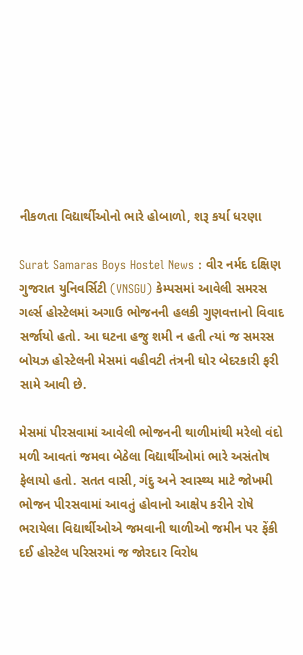નીકળતા વિદ્યાર્થીઓનો ભારે હોબાળો, શરૂ કર્યા ધરણા

Surat Samaras Boys Hostel News : વીર નર્મદ દક્ષિણ ગુજરાત યુનિવર્સિટી (VNSGU) કેમ્પસમાં આવેલી સમરસ ગર્લ્સ હોસ્ટેલમાં અગાઉ ભોજનની હલકી ગુણવત્તાનો વિવાદ સર્જાયો હતો. આ ઘટના હજુ શમી ન હતી ત્યાં જ સમરસ બોયઝ હોસ્ટેલની મેસમાં વહીવટી તંત્રની ઘોર બેદરકારી ફરી સામે આવી છે.

મેસમાં પીરસવામાં આવેલી ભોજનની થાળીમાંથી મરેલો વંદો મળી આવતાં જમવા બેઠેલા વિદ્યાર્થીઓમાં ભારે અસંતોષ ફેલાયો હતો. સતત વાસી, ગંદુ અને સ્વાસ્થ્ય માટે જોખમી ભોજન પીરસવામાં આવતું હોવાનો આક્ષેપ કરીને રોષે ભરાયેલા વિદ્યાર્થીઓએ જમવાની થાળીઓ જમીન પર ફેંકી દઈ હોસ્ટેલ પરિસરમાં જ જોરદાર વિરોધ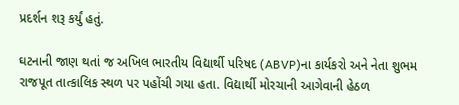પ્રદર્શન શરૂ કર્યું હતું.

ઘટનાની જાણ થતાં જ અખિલ ભારતીય વિદ્યાર્થી પરિષદ (ABVP)ના કાર્યકરો અને નેતા શુભમ રાજપૂત તાત્કાલિક સ્થળ પર પહોંચી ગયા હતા. વિદ્યાર્થી મોરચાની આગેવાની હેઠળ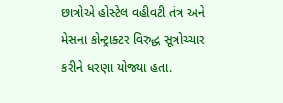છાત્રોએ હોસ્ટેલ વહીવટી તંત્ર અને મેસના કોન્ટ્રાક્ટર વિરુદ્ધ સૂત્રોચ્ચાર કરીને ધરણા યોજ્યા હતા.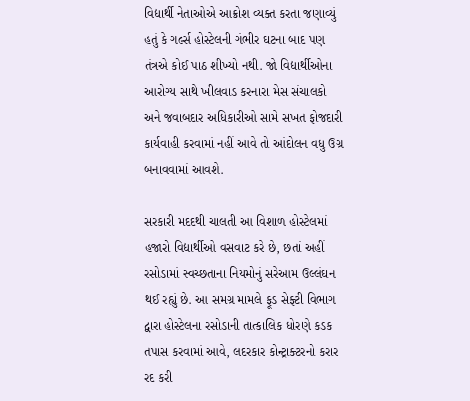વિદ્યાર્થી નેતાઓએ આક્રોશ વ્યક્ત કરતા જણાવ્યું હતું કે ગર્લ્સ હોસ્ટેલની ગંભીર ઘટના બાદ પણ તંત્રએ કોઈ પાઠ શીખ્યો નથી. જો વિદ્યાર્થીઓના આરોગ્ય સાથે ખીલવાડ કરનારા મેસ સંચાલકો અને જવાબદાર અધિકારીઓ સામે સખત ફોજદારી કાર્યવાહી કરવામાં નહીં આવે તો આંદોલન વધુ ઉગ્ર બનાવવામાં આવશે.

સરકારી મદદથી ચાલતી આ વિશાળ હોસ્ટેલમાં હજારો વિદ્યાર્થીઓ વસવાટ કરે છે, છતાં અહીં રસોડામાં સ્વચ્છતાના નિયમોનું સરેઆમ ઉલ્લંઘન થઈ રહ્યું છે. આ સમગ્ર મામલે ફૂડ સેફ્ટી વિભાગ દ્વારા હોસ્ટેલના રસોડાની તાત્કાલિક ધોરણે કડક તપાસ કરવામાં આવે, લદરકાર કોન્ટ્રાક્ટરનો કરાર રદ કરી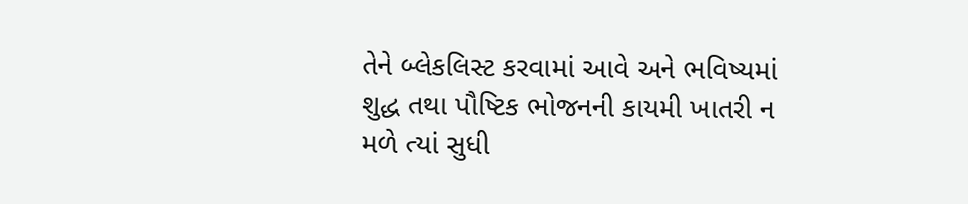તેને બ્લેકલિસ્ટ કરવામાં આવે અને ભવિષ્યમાં શુદ્ધ તથા પૌષ્ટિક ભોજનની કાયમી ખાતરી ન મળે ત્યાં સુધી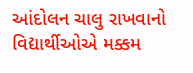આંદોલન ચાલુ રાખવાનો વિદ્યાર્થીઓએ મક્કમ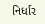નિર્ધાર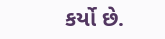કર્યો છે.